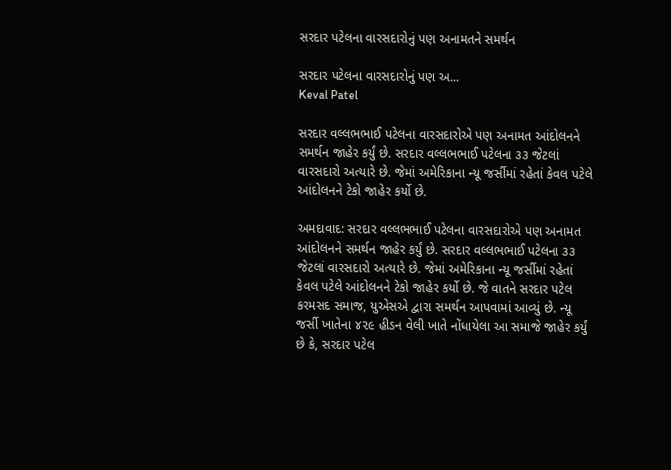સરદાર પટેલના વારસદારોનું પણ અનામતને સમર્થન

સરદાર પટેલના વારસદારોનું પણ અ...
Keval Patel

સરદાર વલ્લભભાઈ પટેલના વારસદારોએ પણ અનામત આંદોલનને સમર્થન જાહેર કર્યું છે. સરદાર વલ્લભભાઈ પટેલના ૩૩ જેટલાં વારસદારો અત્યારે છે. જેમાં અમેરિકાના ન્યૂ જર્સીમાં રહેતાં કેવલ પટેલે આંદોલનને ટેકો જાહેર કર્યો છે.

અમદાવાદ: સરદાર વલ્લભભાઈ પટેલના વારસદારોએ પણ અનામત આંદોલનને સમર્થન જાહેર કર્યું છે. સરદાર વલ્લભભાઈ પટેલના ૩૩ જેટલાં વારસદારો અત્યારે છે. જેમાં અમેરિકાના ન્યૂ જર્સીમાં રહેતાં કેવલ પટેલે આંદોલનને ટેકો જાહેર કર્યો છે. જે વાતને સરદાર પટેલ કરમસદ સમાજ, યુએસએ દ્વારા સમર્થન આપવામાં આવ્યું છે. ન્યૂ જર્સી ખાતેના ૪૨૯ હીડન વેલી ખાતે નોંધાયેલા આ સમાજે જાહેર કર્યું છે કે, સરદાર પટેલ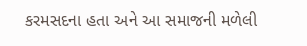કરમસદના હતા અને આ સમાજની મળેલી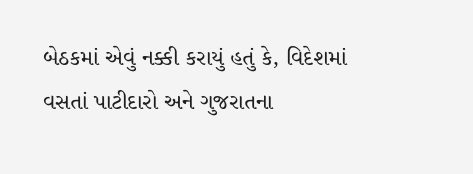બેઠકમાં એવું નક્કી કરાયું હતું કે, વિદેશમાં વસતાં પાટીદારો અને ગુજરાતના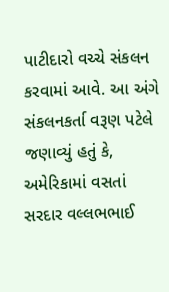પાટીદારો વચ્ચે સંકલન કરવામાં આવે. આ અંગે સંકલનકર્તા વરૂણ પટેલે જણાવ્યું હતું કે, અમેરિકામાં વસતાં સરદાર વલ્લભભાઈ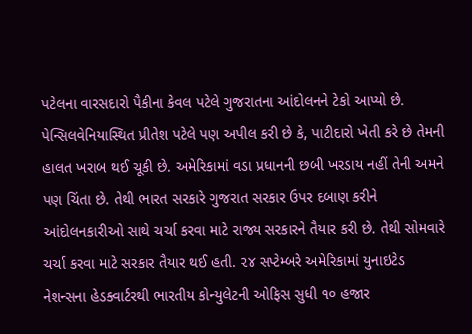પટેલના વારસદારો પૈકીના કેવલ પટેલે ગુજરાતના આંદોલનને ટેકો આપ્યો છે. પેન્સિલવેનિયાસ્થિત પ્રીતેશ પટેલે પણ અપીલ કરી છે કે, પાટીદારો ખેતી કરે છે તેમની હાલત ખરાબ થઈ ચૂકી છે. અમેરિકામાં વડા પ્રધાનની છબી ખરડાય નહીં તેની અમને પણ ચિંતા છે. તેથી ભારત સરકારે ગુજરાત સરકાર ઉપર દબાણ કરીને આંદોલનકારીઓ સાથે ચર્ચા કરવા માટે રાજ્ય સરકારને તૈયાર કરી છે. તેથી સોમવારે ચર્ચા કરવા માટે સરકાર તૈયાર થઈ હતી. ૨૪ સપ્ટેમ્બરે અમેરિકામાં યુનાઇટેડ નેશન્સના હેડક્વાર્ટરથી ભારતીય કોન્યુલેટની ઓફિસ સુધી ૧૦ હજાર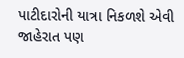પાટીદારોની યાત્રા નિકળશે એવી જાહેરાત પણ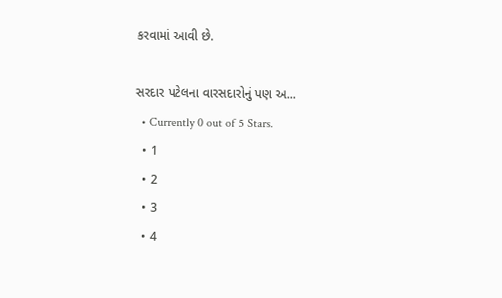કરવામાં આવી છે.

સરદાર પટેલના વારસદારોનું પણ અ...
  • Currently 0 out of 5 Stars.
  • 1
  • 2
  • 3
  • 4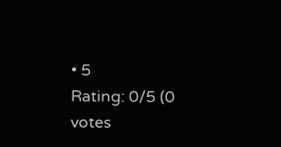• 5
Rating: 0/5 (0 votes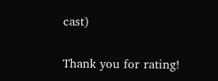cast)

Thank you for rating!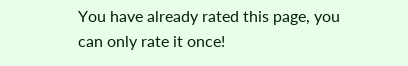You have already rated this page, you can only rate it once!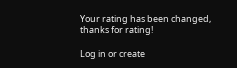Your rating has been changed, thanks for rating!

Log in or create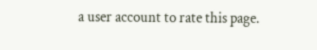a user account to rate this page.